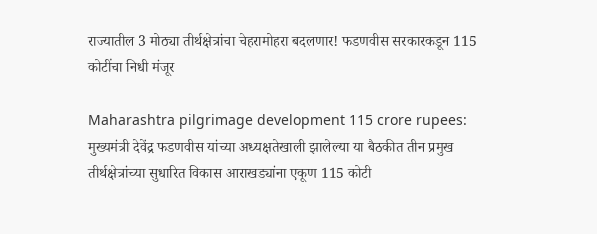राज्यातील 3 मोठ्या तीर्थक्षेत्रांचा चेहरामोहरा बदलणार! फडणवीस सरकारकडून 115 कोटींचा निधी मंजूर

Maharashtra pilgrimage development 115 crore rupees: मुख्यमंत्री देवेंद्र फडणवीस यांच्या अध्यक्षतेखाली झालेल्या या बैठकीत तीन प्रमुख तीर्थक्षेत्रांच्या सुधारित विकास आराखड्यांना एकूण 115 कोटी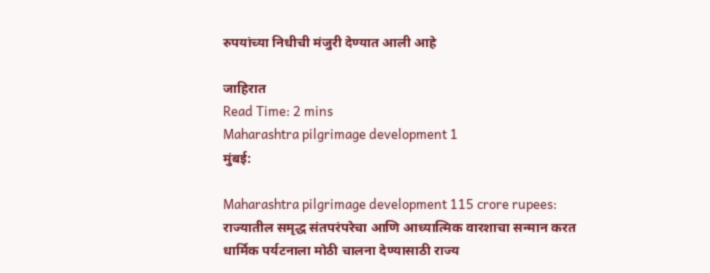रुपयांच्या निधीची मंजुरी देण्यात आली आहे

जाहिरात
Read Time: 2 mins
Maharashtra pilgrimage development 1
मुंबई:

Maharashtra pilgrimage development 115 crore rupees: राज्यातील समृद्ध संतपरंपरेचा आणि आध्यात्मिक वारशाचा सन्मान करत धार्मिक पर्यटनाला मोठी चालना देण्यासाठी राज्य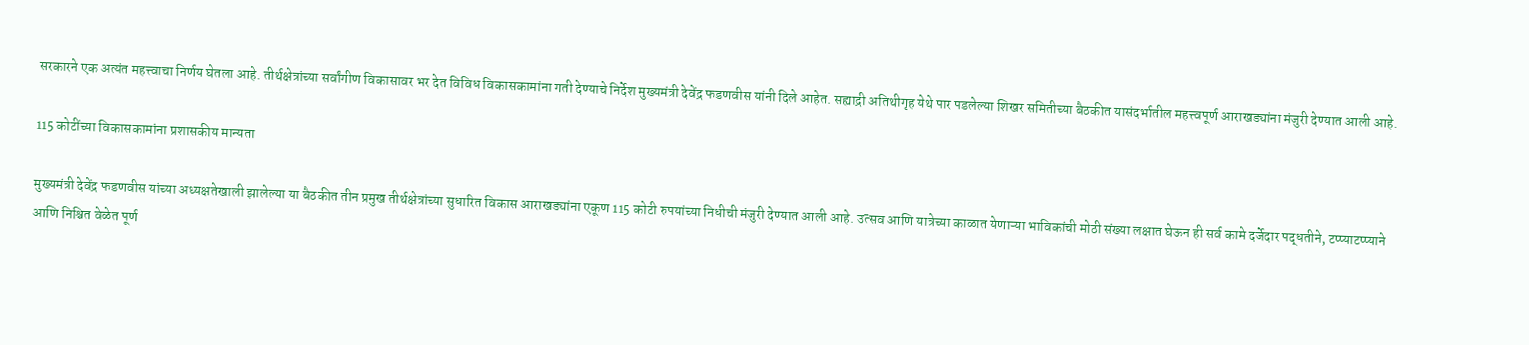सरकारने एक अत्यंत महत्त्वाचा निर्णय घेतला आहे. तीर्थक्षेत्रांच्या सर्वांगीण विकासावर भर देत विविध विकासकामांना गती देण्याचे निर्देश मुख्यमंत्री देवेंद्र फडणवीस यांनी दिले आहेत. सह्याद्री अतिथीगृह येथे पार पडलेल्या शिखर समितीच्या बैठकीत यासंदर्भातील महत्त्वपूर्ण आराखड्यांना मंजुरी देण्यात आली आहे.

115 कोटींच्या विकासकामांना प्रशासकीय मान्यता

मुख्यमंत्री देवेंद्र फडणवीस यांच्या अध्यक्षतेखाली झालेल्या या बैठकीत तीन प्रमुख तीर्थक्षेत्रांच्या सुधारित विकास आराखड्यांना एकूण 115 कोटी रुपयांच्या निधीची मंजुरी देण्यात आली आहे. उत्सव आणि यात्रेच्या काळात येणाऱ्या भाविकांची मोठी संख्या लक्षात घेऊन ही सर्व कामे दर्जेदार पद्धतीने, टप्प्याटप्प्याने आणि निश्चित वेळेत पूर्ण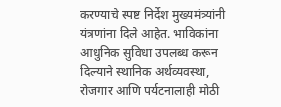करण्याचे स्पष्ट निर्देश मुख्यमंत्र्यांनी यंत्रणांना दिले आहेत. भाविकांना आधुनिक सुविधा उपलब्ध करून दिल्याने स्थानिक अर्थव्यवस्था, रोजगार आणि पर्यटनालाही मोठी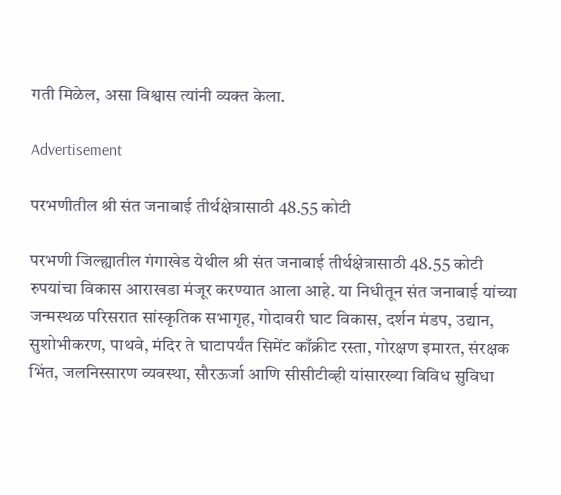गती मिळेल, असा विश्वास त्यांनी व्यक्त केला.

Advertisement

परभणीतील श्री संत जनाबाई तीर्थक्षेत्रासाठी 48.55 कोटी

परभणी जिल्ह्यातील गंगाखेड येथील श्री संत जनाबाई तीर्थक्षेत्रासाठी 48.55 कोटी रुपयांचा विकास आराखडा मंजूर करण्यात आला आहे. या निधीतून संत जनाबाई यांच्या जन्मस्थळ परिसरात सांस्कृतिक सभागृह, गोदावरी घाट विकास, दर्शन मंडप, उद्यान, सुशोभीकरण, पाथवे, मंदिर ते घाटापर्यंत सिमेंट काँक्रीट रस्ता, गोरक्षण इमारत, संरक्षक भिंत, जलनिस्सारण व्यवस्था, सौरऊर्जा आणि सीसीटीव्ही यांसारख्या विविध सुविधा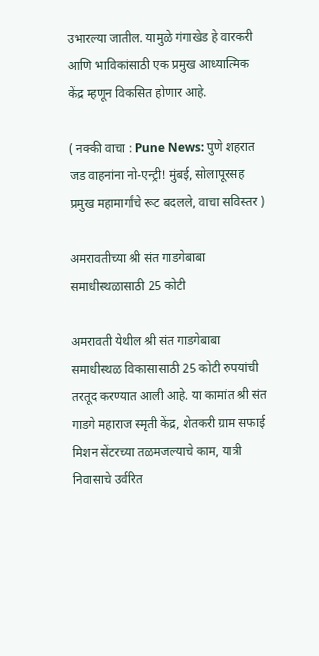उभारल्या जातील. यामुळे गंगाखेड हे वारकरी आणि भाविकांसाठी एक प्रमुख आध्यात्मिक केंद्र म्हणून विकसित होणार आहे.

( नक्की वाचा : Pune News: पुणे शहरात जड वाहनांना नो-एन्ट्री! मुंबई, सोलापूरसह प्रमुख महामार्गांचे रूट बदलले, वाचा सविस्तर )

अमरावतीच्या श्री संत गाडगेबाबा समाधीस्थळासाठी 25 कोटी

अमरावती येथील श्री संत गाडगेबाबा समाधीस्थळ विकासासाठी 25 कोटी रुपयांची तरतूद करण्यात आली आहे. या कामांत श्री संत गाडगे महाराज स्मृती केंद्र, शेतकरी ग्राम सफाई मिशन सेंटरच्या तळमजल्याचे काम, यात्री निवासाचे उर्वरित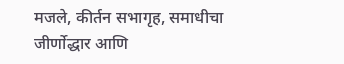मजले, कीर्तन सभागृह, समाधीचा जीर्णोद्धार आणि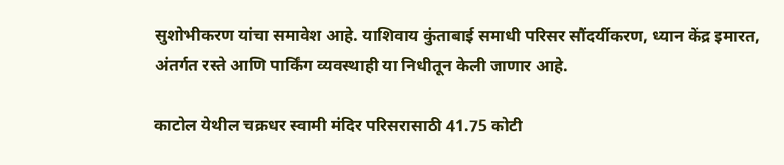सुशोभीकरण यांचा समावेश आहे. याशिवाय कुंताबाई समाधी परिसर सौंदर्यीकरण, ध्यान केंद्र इमारत, अंतर्गत रस्ते आणि पार्किंग व्यवस्थाही या निधीतून केली जाणार आहे.

काटोल येथील चक्रधर स्वामी मंदिर परिसरासाठी 41.75 कोटी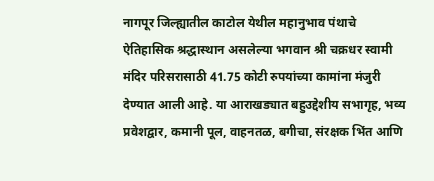नागपूर जिल्ह्यातील काटोल येथील महानुभाव पंथाचे ऐतिहासिक श्रद्धास्थान असलेल्या भगवान श्री चक्रधर स्वामी मंदिर परिसरासाठी 41.75 कोटी रुपयांच्या कामांना मंजुरी देण्यात आली आहे. या आराखड्यात बहुउद्देशीय सभागृह, भव्य प्रवेशद्वार, कमानी पूल, वाहनतळ, बगीचा, संरक्षक भिंत आणि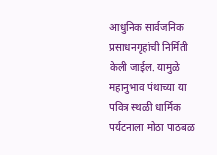आधुनिक सार्वजनिक प्रसाधनगृहांची निर्मिती केली जाईल. यामुळे महानुभाव पंथाच्या या पवित्र स्थळी धार्मिक पर्यटनाला मोठा पाठबळ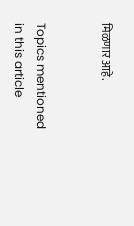मिळणार आहे.


Topics mentioned in this article